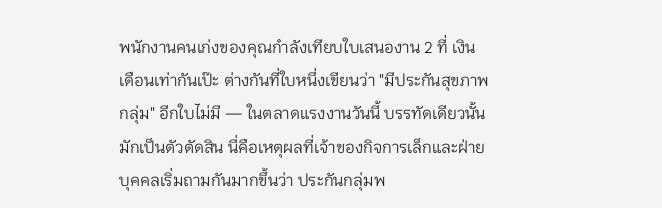พนักงานคนเก่งของคุณกำลังเทียบใบเสนองาน 2 ที่ เงินเดือนเท่ากันเป๊ะ ต่างกันที่ใบหนึ่งเขียนว่า "มีประกันสุขภาพกลุ่ม" อีกใบไม่มี — ในตลาดแรงงานวันนี้ บรรทัดเดียวนั้นมักเป็นตัวตัดสิน นี่คือเหตุผลที่เจ้าของกิจการเล็กและฝ่ายบุคคลเริ่มถามกันมากขึ้นว่า ประกันกลุ่มพ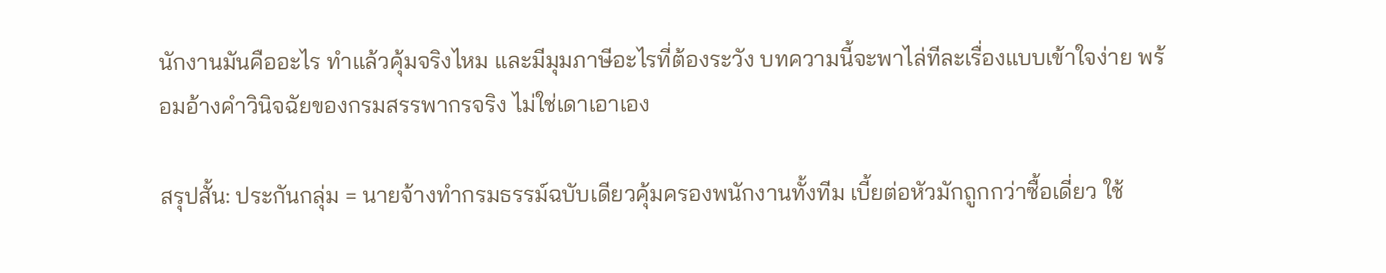นักงานมันคืออะไร ทำแล้วคุ้มจริงไหม และมีมุมภาษีอะไรที่ต้องระวัง บทความนี้จะพาไล่ทีละเรื่องแบบเข้าใจง่าย พร้อมอ้างคำวินิจฉัยของกรมสรรพากรจริง ไม่ใช่เดาเอาเอง

สรุปสั้น: ประกันกลุ่ม = นายจ้างทำกรมธรรม์ฉบับเดียวคุ้มครองพนักงานทั้งทีม เบี้ยต่อหัวมักถูกกว่าซื้อเดี่ยว ใช้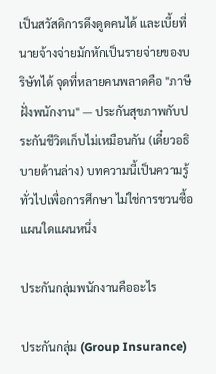เป็นสวัสดิการดึงดูดคนได้ และเบี้ยที่นายจ้างจ่ายมักหักเป็นรายจ่ายของบริษัทได้ จุดที่หลายคนพลาดคือ "ภาษีฝั่งพนักงาน" — ประกันสุขภาพกับประกันชีวิตเก็บไม่เหมือนกัน (เดี๋ยวอธิบายด้านล่าง) บทความนี้เป็นความรู้ทั่วไปเพื่อการศึกษา ไม่ใช่การชวนซื้อแผนใดแผนหนึ่ง

ประกันกลุ่มพนักงานคืออะไร

ประกันกลุ่ม (Group Insurance)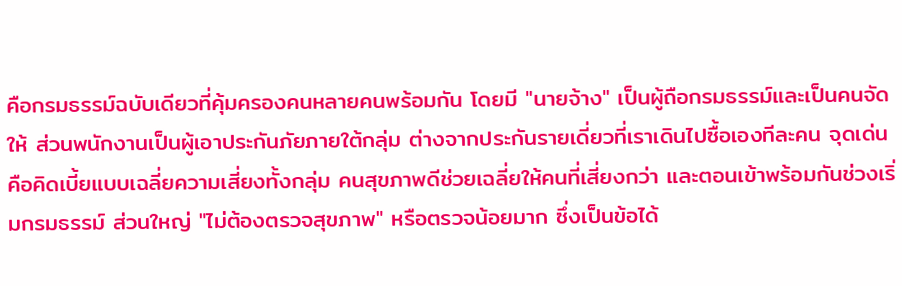คือกรมธรรม์ฉบับเดียวที่คุ้มครองคนหลายคนพร้อมกัน โดยมี "นายจ้าง" เป็นผู้ถือกรมธรรม์และเป็นคนจัดให้ ส่วนพนักงานเป็นผู้เอาประกันภัยภายใต้กลุ่ม ต่างจากประกันรายเดี่ยวที่เราเดินไปซื้อเองทีละคน จุดเด่นคือคิดเบี้ยแบบเฉลี่ยความเสี่ยงทั้งกลุ่ม คนสุขภาพดีช่วยเฉลี่ยให้คนที่เสี่ยงกว่า และตอนเข้าพร้อมกันช่วงเริ่มกรมธรรม์ ส่วนใหญ่ "ไม่ต้องตรวจสุขภาพ" หรือตรวจน้อยมาก ซึ่งเป็นข้อได้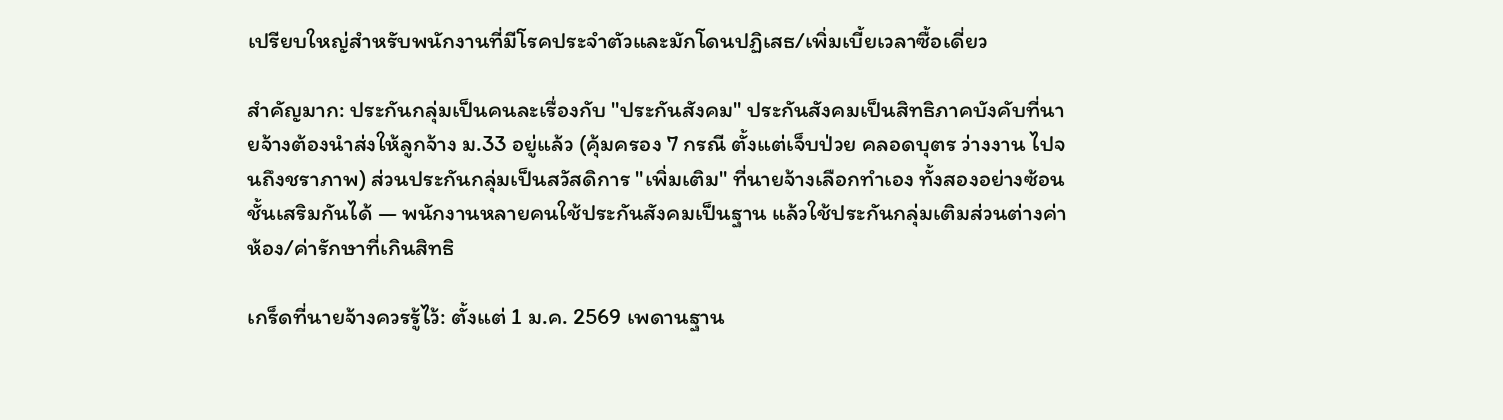เปรียบใหญ่สำหรับพนักงานที่มีโรคประจำตัวและมักโดนปฏิเสธ/เพิ่มเบี้ยเวลาซื้อเดี่ยว

สำคัญมาก: ประกันกลุ่มเป็นคนละเรื่องกับ "ประกันสังคม" ประกันสังคมเป็นสิทธิภาคบังคับที่นายจ้างต้องนำส่งให้ลูกจ้าง ม.33 อยู่แล้ว (คุ้มครอง 7 กรณี ตั้งแต่เจ็บป่วย คลอดบุตร ว่างงาน ไปจนถึงชราภาพ) ส่วนประกันกลุ่มเป็นสวัสดิการ "เพิ่มเติม" ที่นายจ้างเลือกทำเอง ทั้งสองอย่างซ้อนชั้นเสริมกันได้ — พนักงานหลายคนใช้ประกันสังคมเป็นฐาน แล้วใช้ประกันกลุ่มเติมส่วนต่างค่าห้อง/ค่ารักษาที่เกินสิทธิ

เกร็ดที่นายจ้างควรรู้ไว้: ตั้งแต่ 1 ม.ค. 2569 เพดานฐาน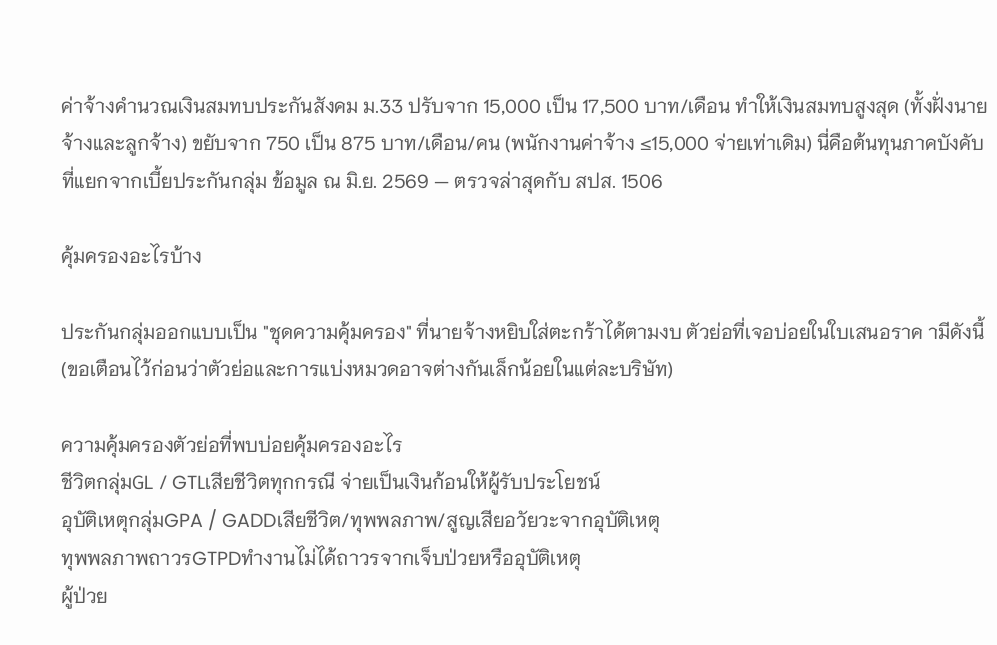ค่าจ้างคำนวณเงินสมทบประกันสังคม ม.33 ปรับจาก 15,000 เป็น 17,500 บาท/เดือน ทำให้เงินสมทบสูงสุด (ทั้งฝั่งนายจ้างและลูกจ้าง) ขยับจาก 750 เป็น 875 บาท/เดือน/คน (พนักงานค่าจ้าง ≤15,000 จ่ายเท่าเดิม) นี่คือต้นทุนภาคบังคับที่แยกจากเบี้ยประกันกลุ่ม ข้อมูล ณ มิ.ย. 2569 — ตรวจล่าสุดกับ สปส. 1506

คุ้มครองอะไรบ้าง

ประกันกลุ่มออกแบบเป็น "ชุดความคุ้มครอง" ที่นายจ้างหยิบใส่ตะกร้าได้ตามงบ ตัวย่อที่เจอบ่อยในใบเสนอราค ามีดังนี้ (ขอเตือนไว้ก่อนว่าตัวย่อและการแบ่งหมวดอาจต่างกันเล็กน้อยในแต่ละบริษัท)

ความคุ้มครองตัวย่อที่พบบ่อยคุ้มครองอะไร
ชีวิตกลุ่มGL / GTLเสียชีวิตทุกกรณี จ่ายเป็นเงินก้อนให้ผู้รับประโยชน์
อุบัติเหตุกลุ่มGPA / GADDเสียชีวิต/ทุพพลภาพ/สูญเสียอวัยวะจากอุบัติเหตุ
ทุพพลภาพถาวรGTPDทำงานไม่ได้ถาวรจากเจ็บป่วยหรืออุบัติเหตุ
ผู้ป่วย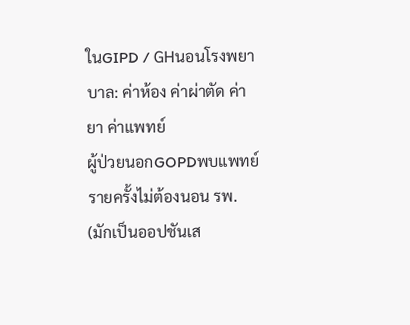ในGIPD / GHนอนโรงพยาบาล: ค่าห้อง ค่าผ่าตัด ค่ายา ค่าแพทย์
ผู้ป่วยนอกGOPDพบแพทย์รายครั้งไม่ต้องนอน รพ. (มักเป็นออปชันเส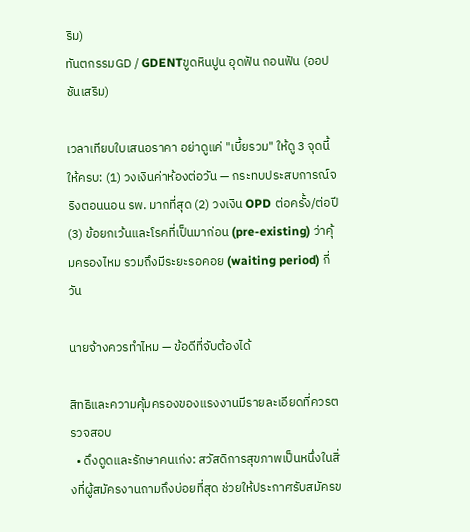ริม)
ทันตกรรมGD / GDENTขูดหินปูน อุดฟัน ถอนฟัน (ออปชันเสริม)

เวลาเทียบใบเสนอราคา อย่าดูแค่ "เบี้ยรวม" ให้ดู 3 จุดนี้ให้ครบ: (1) วงเงินค่าห้องต่อวัน — กระทบประสบการณ์จริงตอนนอน รพ. มากที่สุด (2) วงเงิน OPD ต่อครั้ง/ต่อปี (3) ข้อยกเว้นและโรคที่เป็นมาก่อน (pre-existing) ว่าคุ้มครองไหม รวมถึงมีระยะรอคอย (waiting period) กี่วัน

นายจ้างควรทำไหม — ข้อดีที่จับต้องได้

สิทธิและความคุ้มครองของแรงงานมีรายละเอียดที่ควรตรวจสอบ
  • ดึงดูดและรักษาคนเก่ง: สวัสดิการสุขภาพเป็นหนึ่งในสิ่งที่ผู้สมัครงานถามถึงบ่อยที่สุด ช่วยให้ประกาศรับสมัครข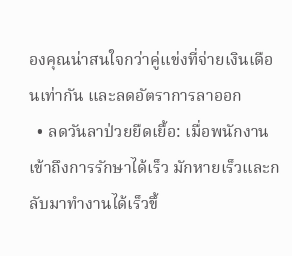องคุณน่าสนใจกว่าคู่แข่งที่จ่ายเงินเดือนเท่ากัน และลดอัตราการลาออก
  • ลดวันลาป่วยยืดเยื้อ: เมื่อพนักงานเข้าถึงการรักษาได้เร็ว มักหายเร็วและกลับมาทำงานได้เร็วขึ้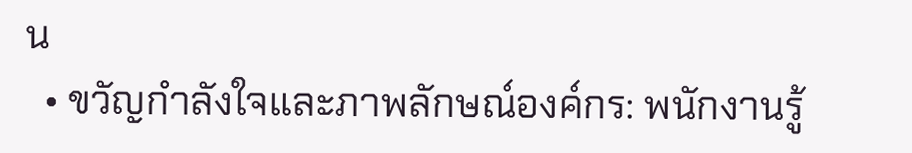น
  • ขวัญกำลังใจและภาพลักษณ์องค์กร: พนักงานรู้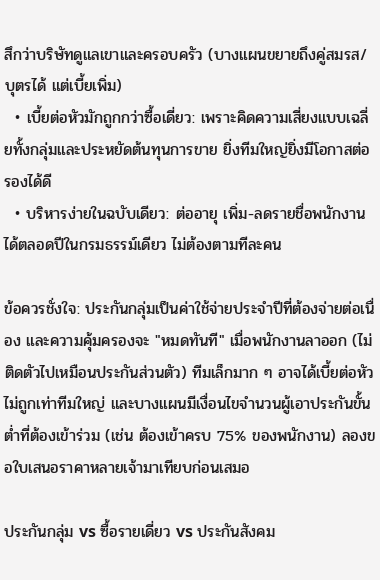สึกว่าบริษัทดูแลเขาและครอบครัว (บางแผนขยายถึงคู่สมรส/บุตรได้ แต่เบี้ยเพิ่ม)
  • เบี้ยต่อหัวมักถูกกว่าซื้อเดี่ยว: เพราะคิดความเสี่ยงแบบเฉลี่ยทั้งกลุ่มและประหยัดต้นทุนการขาย ยิ่งทีมใหญ่ยิ่งมีโอกาสต่อรองได้ดี
  • บริหารง่ายในฉบับเดียว: ต่ออายุ เพิ่ม-ลดรายชื่อพนักงานได้ตลอดปีในกรมธรรม์เดียว ไม่ต้องตามทีละคน

ข้อควรชั่งใจ: ประกันกลุ่มเป็นค่าใช้จ่ายประจำปีที่ต้องจ่ายต่อเนื่อง และความคุ้มครองจะ "หมดทันที" เมื่อพนักงานลาออก (ไม่ติดตัวไปเหมือนประกันส่วนตัว) ทีมเล็กมาก ๆ อาจได้เบี้ยต่อหัวไม่ถูกเท่าทีมใหญ่ และบางแผนมีเงื่อนไขจำนวนผู้เอาประกันขั้นต่ำที่ต้องเข้าร่วม (เช่น ต้องเข้าครบ 75% ของพนักงาน) ลองขอใบเสนอราคาหลายเจ้ามาเทียบก่อนเสมอ

ประกันกลุ่ม vs ซื้อรายเดี่ยว vs ประกันสังคม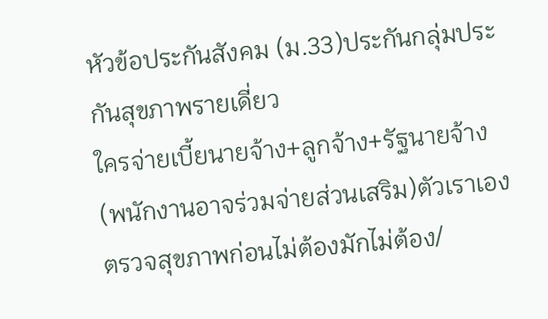หัวข้อประกันสังคม (ม.33)ประกันกลุ่มประกันสุขภาพรายเดี่ยว
ใครจ่ายเบี้ยนายจ้าง+ลูกจ้าง+รัฐนายจ้าง (พนักงานอาจร่วมจ่ายส่วนเสริม)ตัวเราเอง
ตรวจสุขภาพก่อนไม่ต้องมักไม่ต้อง/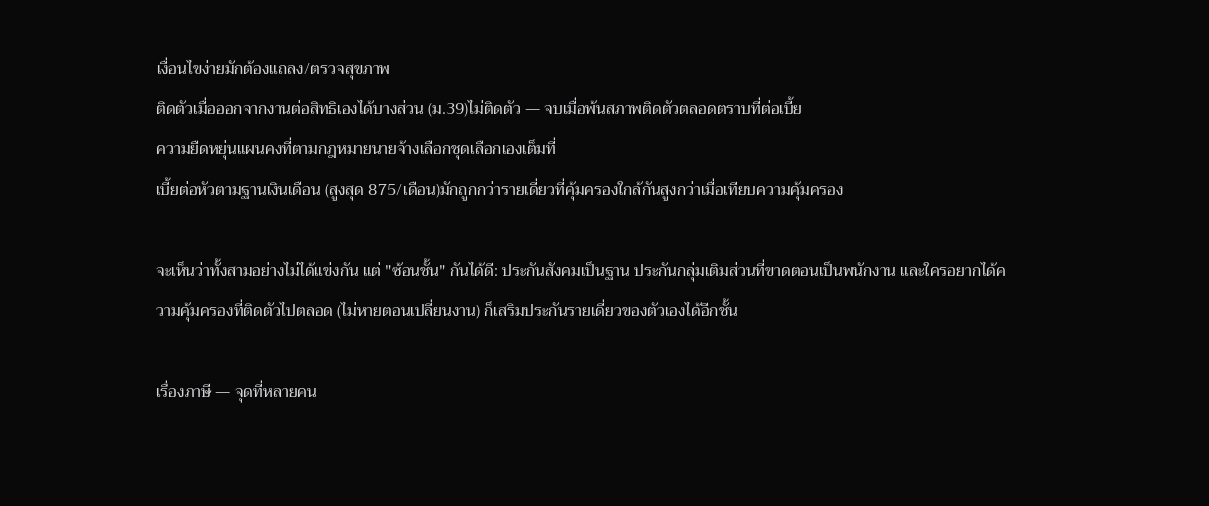เงื่อนไขง่ายมักต้องแถลง/ตรวจสุขภาพ
ติดตัวเมื่อออกจากงานต่อสิทธิเองได้บางส่วน (ม.39)ไม่ติดตัว — จบเมื่อพ้นสภาพติดตัวตลอดตราบที่ต่อเบี้ย
ความยืดหยุ่นแผนคงที่ตามกฎหมายนายจ้างเลือกชุดเลือกเองเต็มที่
เบี้ยต่อหัวตามฐานเงินเดือน (สูงสุด 875/เดือน)มักถูกกว่ารายเดี่ยวที่คุ้มครองใกล้กันสูงกว่าเมื่อเทียบความคุ้มครอง

จะเห็นว่าทั้งสามอย่างไม่ได้แข่งกัน แต่ "ซ้อนชั้น" กันได้ดี: ประกันสังคมเป็นฐาน ประกันกลุ่มเติมส่วนที่ขาดตอนเป็นพนักงาน และใครอยากได้ความคุ้มครองที่ติดตัวไปตลอด (ไม่หายตอนเปลี่ยนงาน) ก็เสริมประกันรายเดี่ยวของตัวเองได้อีกชั้น

เรื่องภาษี — จุดที่หลายคน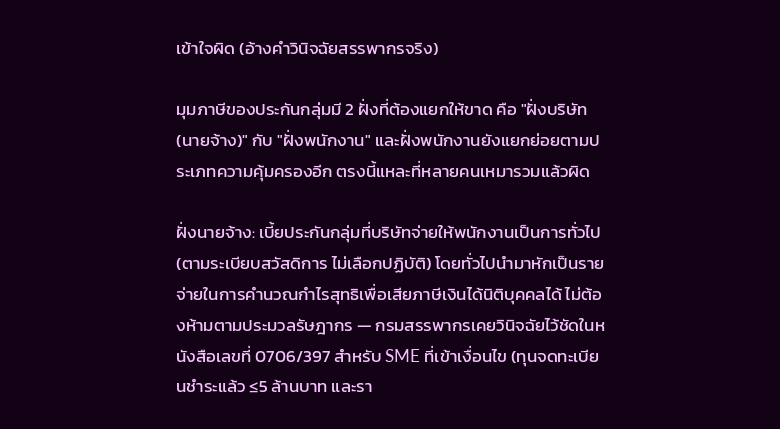เข้าใจผิด (อ้างคำวินิจฉัยสรรพากรจริง)

มุมภาษีของประกันกลุ่มมี 2 ฝั่งที่ต้องแยกให้ขาด คือ "ฝั่งบริษัท (นายจ้าง)" กับ "ฝั่งพนักงาน" และฝั่งพนักงานยังแยกย่อยตามประเภทความคุ้มครองอีก ตรงนี้แหละที่หลายคนเหมารวมแล้วผิด

ฝั่งนายจ้าง: เบี้ยประกันกลุ่มที่บริษัทจ่ายให้พนักงานเป็นการทั่วไป (ตามระเบียบสวัสดิการ ไม่เลือกปฏิบัติ) โดยทั่วไปนำมาหักเป็นรายจ่ายในการคำนวณกำไรสุทธิเพื่อเสียภาษีเงินได้นิติบุคคลได้ ไม่ต้องห้ามตามประมวลรัษฎากร — กรมสรรพากรเคยวินิจฉัยไว้ชัดในหนังสือเลขที่ 0706/397 สำหรับ SME ที่เข้าเงื่อนไข (ทุนจดทะเบียนชำระแล้ว ≤5 ล้านบาท และรา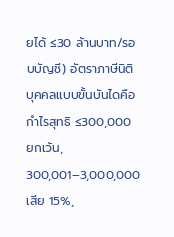ยได้ ≤30 ล้านบาท/รอบบัญชี) อัตราภาษีนิติบุคคลแบบขั้นบันไดคือ กำไรสุทธิ ≤300,000 ยกเว้น, 300,001–3,000,000 เสีย 15%,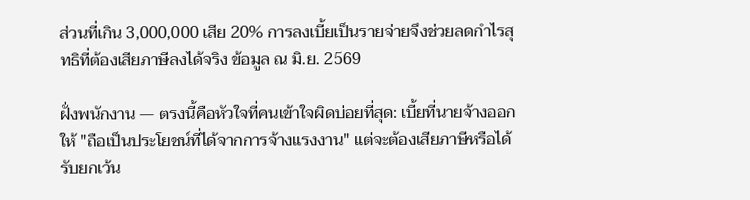ส่วนที่เกิน 3,000,000 เสีย 20% การลงเบี้ยเป็นรายจ่ายจึงช่วยลดกำไรสุทธิที่ต้องเสียภาษีลงได้จริง ข้อมูล ณ มิ.ย. 2569

ฝั่งพนักงาน — ตรงนี้คือหัวใจที่คนเข้าใจผิดบ่อยที่สุด: เบี้ยที่นายจ้างออกให้ "ถือเป็นประโยชน์ที่ได้จากการจ้างแรงงาน" แต่จะต้องเสียภาษีหรือได้รับยกเว้น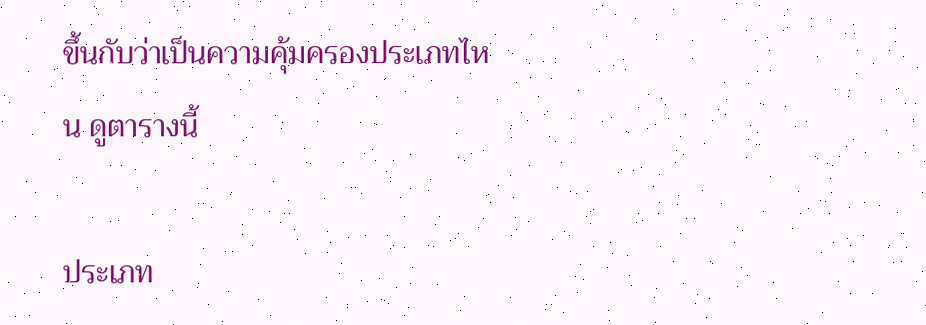ขึ้นกับว่าเป็นความคุ้มครองประเภทไหน ดูตารางนี้

ประเภท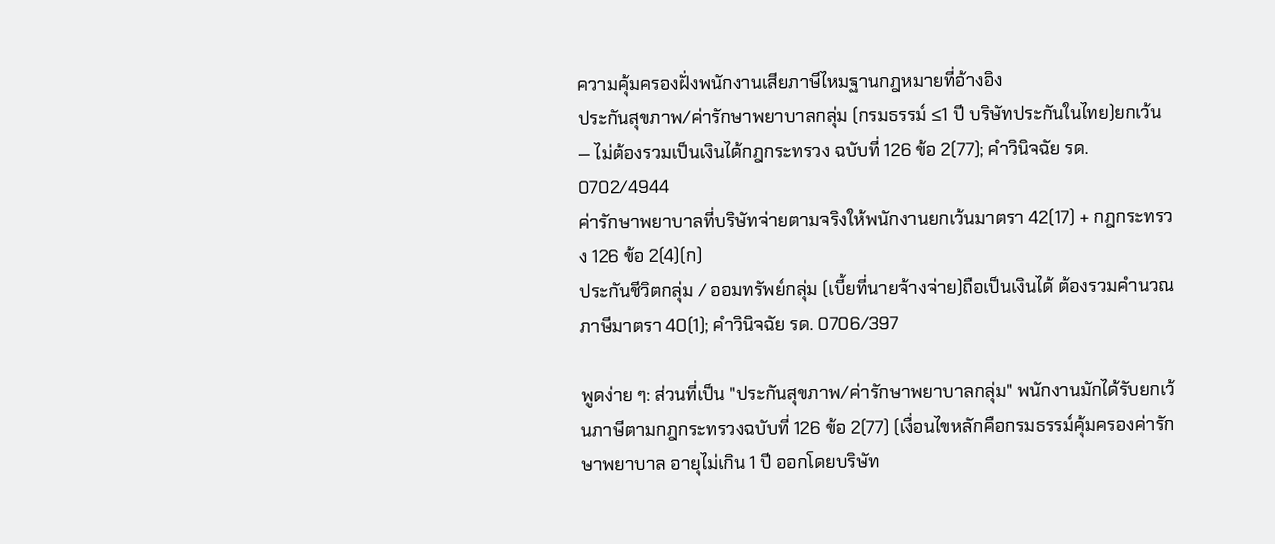ความคุ้มครองฝั่งพนักงานเสียภาษีไหมฐานกฎหมายที่อ้างอิง
ประกันสุขภาพ/ค่ารักษาพยาบาลกลุ่ม (กรมธรรม์ ≤1 ปี บริษัทประกันในไทย)ยกเว้น — ไม่ต้องรวมเป็นเงินได้กฎกระทรวง ฉบับที่ 126 ข้อ 2(77); คำวินิจฉัย รด. 0702/4944
ค่ารักษาพยาบาลที่บริษัทจ่ายตามจริงให้พนักงานยกเว้นมาตรา 42(17) + กฎกระทรวง 126 ข้อ 2(4)(ก)
ประกันชีวิตกลุ่ม / ออมทรัพย์กลุ่ม (เบี้ยที่นายจ้างจ่าย)ถือเป็นเงินได้ ต้องรวมคำนวณภาษีมาตรา 40(1); คำวินิจฉัย รด. 0706/397

พูดง่าย ๆ: ส่วนที่เป็น "ประกันสุขภาพ/ค่ารักษาพยาบาลกลุ่ม" พนักงานมักได้รับยกเว้นภาษีตามกฎกระทรวงฉบับที่ 126 ข้อ 2(77) (เงื่อนไขหลักคือกรมธรรม์คุ้มครองค่ารักษาพยาบาล อายุไม่เกิน 1 ปี ออกโดยบริษัท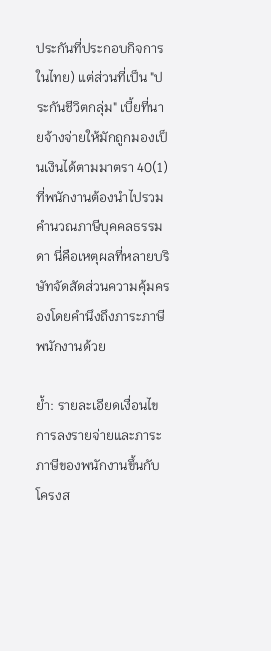ประกันที่ประกอบกิจการในไทย) แต่ส่วนที่เป็น "ประกันชีวิตกลุ่ม" เบี้ยที่นายจ้างจ่ายให้มักถูกมองเป็นเงินได้ตามมาตรา 40(1) ที่พนักงานต้องนำไปรวมคำนวณภาษีบุคคลธรรมดา นี่คือเหตุผลที่หลายบริษัทจัดสัดส่วนความคุ้มครองโดยคำนึงถึงภาระภาษีพนักงานด้วย

ย้ำ: รายละเอียดเงื่อนไขการลงรายจ่ายและภาระภาษีของพนักงานขึ้นกับโครงส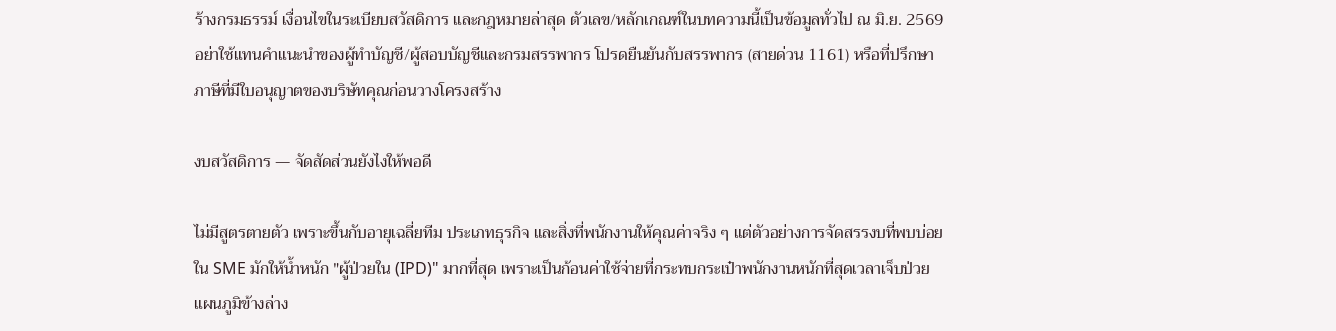ร้างกรมธรรม์ เงื่อนไขในระเบียบสวัสดิการ และกฎหมายล่าสุด ตัวเลข/หลักเกณฑ์ในบทความนี้เป็นข้อมูลทั่วไป ณ มิ.ย. 2569 อย่าใช้แทนคำแนะนำของผู้ทำบัญชี/ผู้สอบบัญชีและกรมสรรพากร โปรดยืนยันกับสรรพากร (สายด่วน 1161) หรือที่ปรึกษาภาษีที่มีใบอนุญาตของบริษัทคุณก่อนวางโครงสร้าง

งบสวัสดิการ — จัดสัดส่วนยังไงให้พอดี

ไม่มีสูตรตายตัว เพราะขึ้นกับอายุเฉลี่ยทีม ประเภทธุรกิจ และสิ่งที่พนักงานให้คุณค่าจริง ๆ แต่ตัวอย่างการจัดสรรงบที่พบบ่อยใน SME มักให้น้ำหนัก "ผู้ป่วยใน (IPD)" มากที่สุด เพราะเป็นก้อนค่าใช้จ่ายที่กระทบกระเป๋าพนักงานหนักที่สุดเวลาเจ็บป่วย แผนภูมิข้างล่าง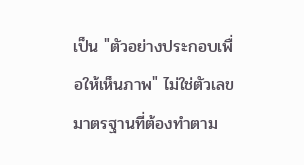เป็น "ตัวอย่างประกอบเพื่อให้เห็นภาพ" ไม่ใช่ตัวเลขมาตรฐานที่ต้องทำตาม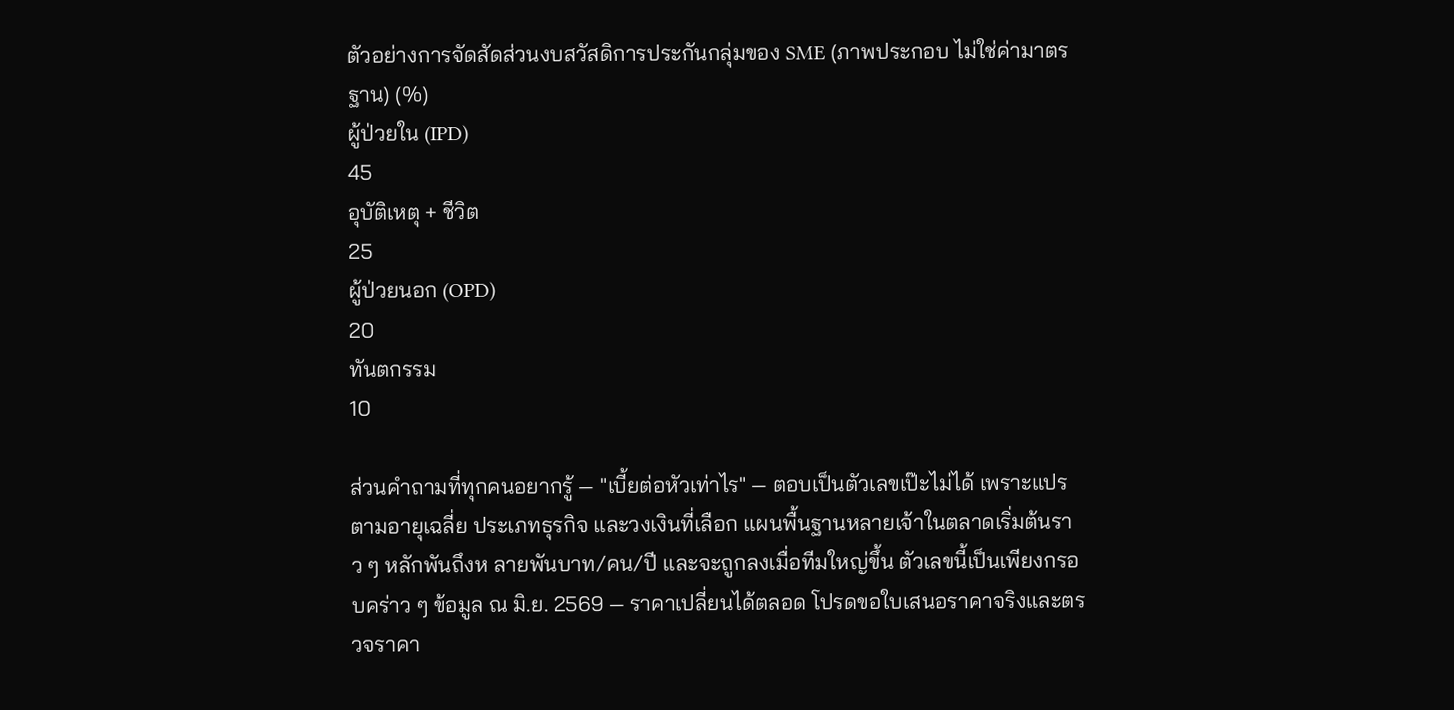ตัวอย่างการจัดสัดส่วนงบสวัสดิการประกันกลุ่มของ SME (ภาพประกอบ ไม่ใช่ค่ามาตรฐาน) (%)
ผู้ป่วยใน (IPD)
45
อุบัติเหตุ + ชีวิต
25
ผู้ป่วยนอก (OPD)
20
ทันตกรรม
10

ส่วนคำถามที่ทุกคนอยากรู้ — "เบี้ยต่อหัวเท่าไร" — ตอบเป็นตัวเลขเป๊ะไม่ได้ เพราะแปรตามอายุเฉลี่ย ประเภทธุรกิจ และวงเงินที่เลือก แผนพื้นฐานหลายเจ้าในตลาดเริ่มต้นราว ๆ หลักพันถึงห ลายพันบาท/คน/ปี และจะถูกลงเมื่อทีมใหญ่ขึ้น ตัวเลขนี้เป็นเพียงกรอบคร่าว ๆ ข้อมูล ณ มิ.ย. 2569 — ราคาเปลี่ยนได้ตลอด โปรดขอใบเสนอราคาจริงและตรวจราคา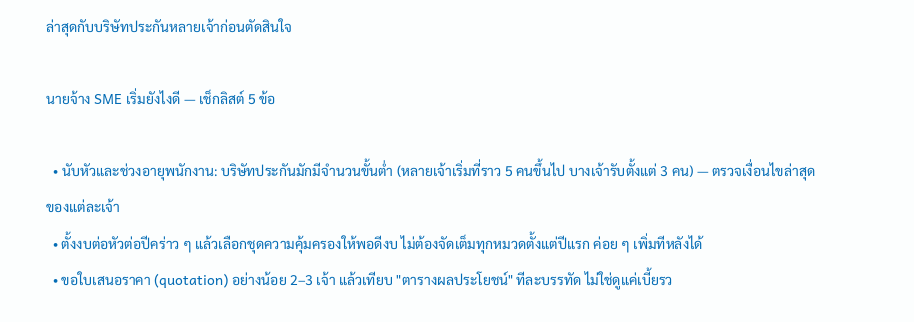ล่าสุดกับบริษัทประกันหลายเจ้าก่อนตัดสินใจ

นายจ้าง SME เริ่มยังไงดี — เช็กลิสต์ 5 ข้อ

  • นับหัวและช่วงอายุพนักงาน: บริษัทประกันมักมีจำนวนขั้นต่ำ (หลายเจ้าเริ่มที่ราว 5 คนขึ้นไป บางเจ้ารับตั้งแต่ 3 คน) — ตรวจเงื่อนไขล่าสุดของแต่ละเจ้า
  • ตั้งงบต่อหัวต่อปีคร่าว ๆ แล้วเลือกชุดความคุ้มครองให้พอดีงบ ไม่ต้องจัดเต็มทุกหมวดตั้งแต่ปีแรก ค่อย ๆ เพิ่มทีหลังได้
  • ขอใบเสนอราคา (quotation) อย่างน้อย 2–3 เจ้า แล้วเทียบ "ตารางผลประโยชน์" ทีละบรรทัด ไม่ใช่ดูแค่เบี้ยรว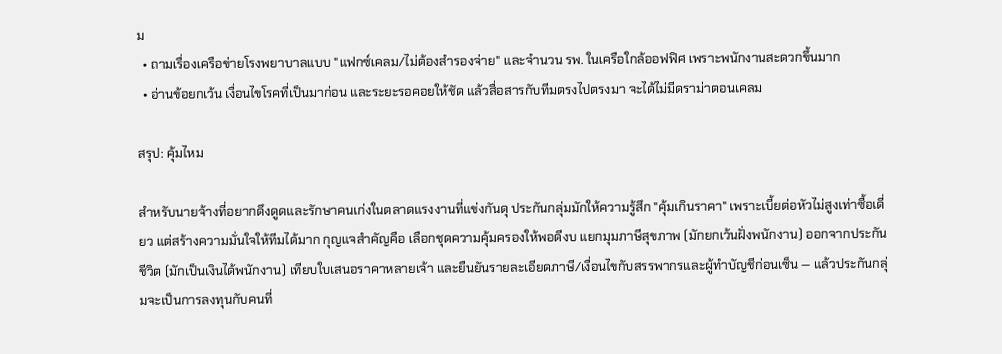ม
  • ถามเรื่องเครือข่ายโรงพยาบาลแบบ "แฟกซ์เคลม/ไม่ต้องสำรองจ่าย" และจำนวน รพ. ในเครือใกล้ออฟฟิศ เพราะพนักงานสะดวกขึ้นมาก
  • อ่านข้อยกเว้น เงื่อนไขโรคที่เป็นมาก่อน และระยะรอคอยให้ชัด แล้วสื่อสารกับทีมตรงไปตรงมา จะได้ไม่มีดราม่าตอนเคลม

สรุป: คุ้มไหม

สำหรับนายจ้างที่อยากดึงดูดและรักษาคนเก่งในตลาดแรงงานที่แข่งกันดุ ประกันกลุ่มมักให้ความรู้สึก "คุ้มเกินราคา" เพราะเบี้ยต่อหัวไม่สูงเท่าซื้อเดี่ยว แต่สร้างความมั่นใจให้ทีมได้มาก กุญแจสำคัญคือ เลือกชุดความคุ้มครองให้พอดีงบ แยกมุมภาษีสุขภาพ (มักยกเว้นฝั่งพนักงาน) ออกจากประกันชีวิต (มักเป็นเงินได้พนักงาน) เทียบใบเสนอราคาหลายเจ้า และยืนยันรายละเอียดภาษี/เงื่อนไขกับสรรพากรและผู้ทำบัญชีก่อนเซ็น — แล้วประกันกลุ่มจะเป็นการลงทุนกับคนที่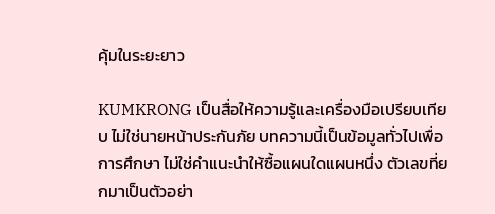คุ้มในระยะยาว

KUMKRONG เป็นสื่อให้ความรู้และเครื่องมือเปรียบเทียบ ไม่ใช่นายหน้าประกันภัย บทความนี้เป็นข้อมูลทั่วไปเพื่อการศึกษา ไม่ใช่คำแนะนำให้ซื้อแผนใดแผนหนึ่ง ตัวเลขที่ยกมาเป็นตัวอย่า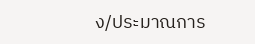ง/ประมาณการ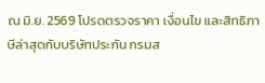ณ มิ.ย. 2569 โปรดตรวจราคา เงื่อนไข และสิทธิภาษีล่าสุดกับบริษัทประกัน กรมส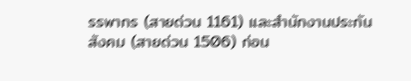รรพากร (สายด่วน 1161) และสำนักงานประกันสังคม (สายด่วน 1506) ก่อน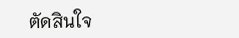ตัดสินใจ